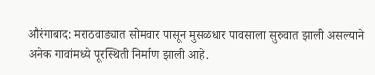औरंगाबाद: मराठवाड्यात सोमवार पासून मुसळधार पावसाला सुरुवात झाली असल्याने अनेक गावांमध्ये पूरस्थिती निर्माण झाली आहे.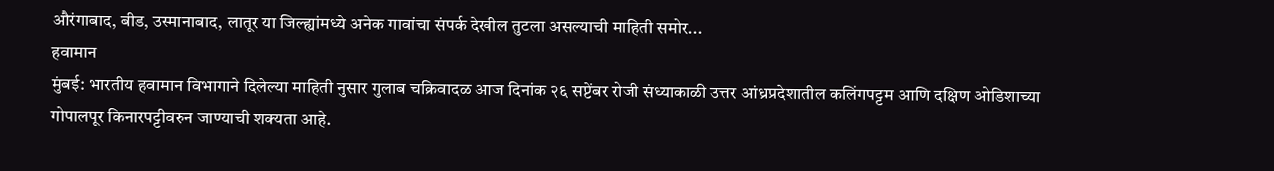औरंगाबाद, बीड, उस्मानाबाद, लातूर या जिल्ह्यांमध्ये अनेक गावांचा संपर्क देखील तुटला असल्याची माहिती समोर...
हवामान
मुंबई: भारतीय हवामान विभागाने दिलेल्या माहिती नुसार गुलाब चक्रिवादळ आज दिनांक २६ सप्टेंबर रोजी संध्याकाळी उत्तर आंध्रप्रदेशातील कलिंगपट्टम आणि दक्षिण ओडिशाच्या गोपालपूर किनारपट्टीवरुन जाण्याची शक्यता आहे.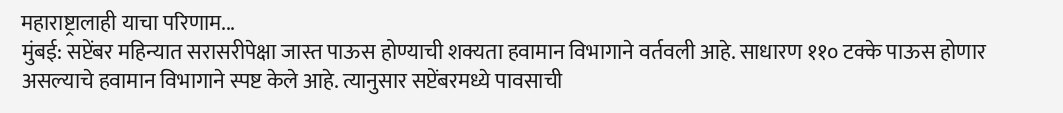महाराष्ट्रालाही याचा परिणाम...
मुंबई: सप्टेंबर महिन्यात सरासरीपेक्षा जास्त पाऊस होण्याची शक्यता हवामान विभागाने वर्तवली आहे. साधारण ११० टक्के पाऊस होणार असल्याचे हवामान विभागाने स्पष्ट केले आहे. त्यानुसार सप्टेंबरमध्ये पावसाची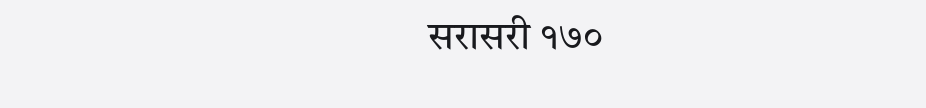सरासरी १७०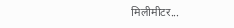मिलीमीटर...